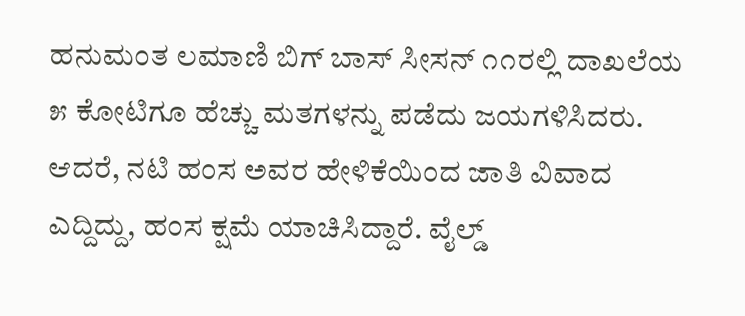ಹನುಮಂತ ಲಮಾಣಿ ಬಿಗ್ ಬಾಸ್ ಸೀಸನ್ ೧೧ರಲ್ಲಿ ದಾಖಲೆಯ ೫ ಕೋಟಿಗೂ ಹೆಚ್ಚು ಮತಗಳನ್ನು ಪಡೆದು ಜಯಗಳಿಸಿದರು. ಆದರೆ, ನಟಿ ಹಂಸ ಅವರ ಹೇಳಿಕೆಯಿಂದ ಜಾತಿ ವಿವಾದ ಎದ್ದಿದ್ದು, ಹಂಸ ಕ್ಷಮೆ ಯಾಚಿಸಿದ್ದಾರೆ. ವೈಲ್ಡ್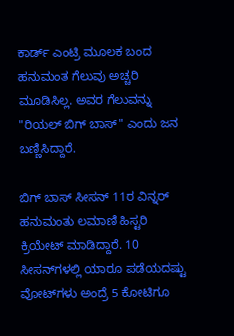ಕಾರ್ಡ್ ಎಂಟ್ರಿ ಮೂಲಕ ಬಂದ ಹನುಮಂತ ಗೆಲುವು ಅಚ್ಚರಿ ಮೂಡಿಸಿಲ್ಲ. ಅವರ ಗೆಲುವನ್ನು "ರಿಯಲ್ ಬಿಗ್ ಬಾಸ್" ಎಂದು ಜನ ಬಣ್ಣಿಸಿದ್ದಾರೆ.

ಬಿಗ್ ಬಾಸ್ ಸೀಸನ್ 11ರ ವಿನ್ನರ್ ಹನುಮಂತು ಲಮಾಣಿ ಹಿಸ್ಟರಿ ಕ್ರಿಯೇಟ್ ಮಾಡಿದ್ದಾರೆ. 10 ಸೀಸನ್‌ಗಳಲ್ಲಿ ಯಾರೂ ಪಡೆಯದಷ್ಟು ವೋಟ್‌ಗಳು ಅಂದ್ರೆ 5 ಕೋಟಿಗೂ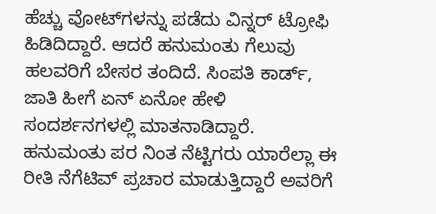ಹೆಚ್ಚು ವೋಟ್‌ಗಳನ್ನು ಪಡೆದು ವಿನ್ನರ್ ಟ್ರೋಫಿ ಹಿಡಿದಿದ್ದಾರೆ. ಆದರೆ ಹನುಮಂತು ಗೆಲುವು ಹಲವರಿಗೆ ಬೇಸರ ತಂದಿದೆ. ಸಿಂಪತಿ ಕಾರ್ಡ್, ಜಾತಿ ಹೀಗೆ ಏನ್ ಏನೋ ಹೇಳಿ ಸಂದರ್ಶನಗಳಲ್ಲಿ ಮಾತನಾಡಿದ್ದಾರೆ. ಹನುಮಂತು ಪರ ನಿಂತ ನೆಟ್ಟಿಗರು ಯಾರೆಲ್ಲಾ ಈ ರೀತಿ ನೆಗೆಟಿವ್ ಪ್ರಚಾರ ಮಾಡುತ್ತಿದ್ದಾರೆ ಅವರಿಗೆ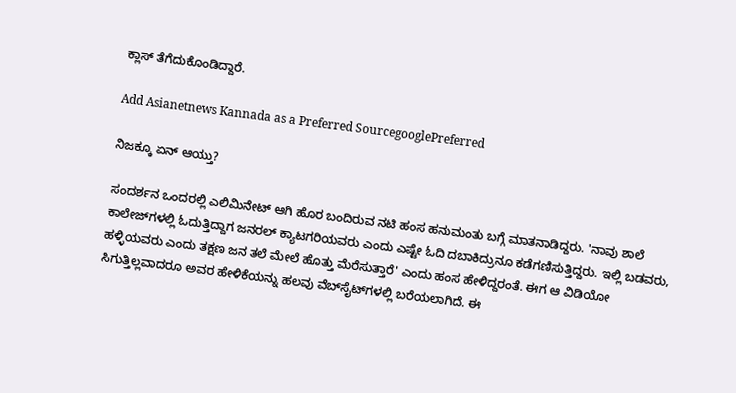ಕ್ಲಾಸ್ ತೆಗೆದುಕೊಂಡಿದ್ದಾರೆ.

Add Asianetnews Kannada as a Preferred SourcegooglePreferred

ನಿಜಕ್ಕೂ ಏನ್ ಆಯ್ತು?

ಸಂದರ್ಶನ ಒಂದರಲ್ಲಿ ಎಲಿಮಿನೇಟ್ ಆಗಿ ಹೊರ ಬಂದಿರುವ ನಟಿ ಹಂಸ ಹನುಮಂತು ಬಗ್ಗೆ ಮಾತನಾಡಿದ್ದರು. 'ನಾವು ಶಾಲೆ ಕಾಲೇಜ್‌ಗಳಲ್ಲಿ ಓದುತ್ತಿದ್ದಾಗ ಜನರಲ್‌ ಕ್ಯಾಟಗರಿಯವರು ಎಂದು ಎಷ್ಟೇ ಓದಿ ದಬಾಕಿದ್ರುನೂ ಕಡೆಗಣಿಸುತ್ತಿದ್ದರು. ಇಲ್ಲಿ ಬಡವರು, ಹಳ್ಳಿಯವರು ಎಂದು ತಕ್ಷಣ ಜನ ತಲೆ ಮೇಲೆ ಹೊತ್ತು ಮೆರೆಸುತ್ತಾರೆ' ಎಂದು ಹಂಸ ಹೇಳಿದ್ದರಂತೆ. ಈಗ ಆ ವಿಡಿಯೋ ಸಿಗುತ್ತಿಲ್ಲವಾದರೂ ಅವರ ಹೇಳಿಕೆಯನ್ನು ಹಲವು ವೆಬ್‌ಸೈಟ್‌ಗಳಲ್ಲಿ ಬರೆಯಲಾಗಿದೆ. ಈ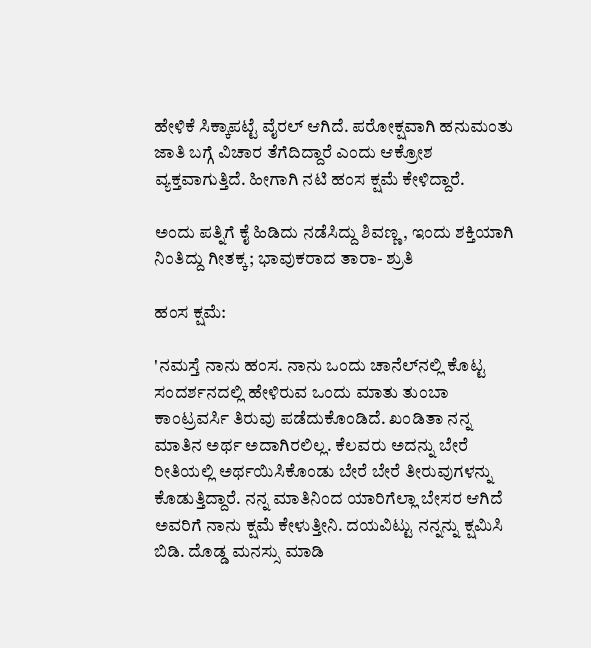ಹೇಳಿಕೆ ಸಿಕ್ಕಾಪಟ್ಟೆ ವೈರಲ್ ಆಗಿದೆ. ಪರೋಕ್ಷವಾಗಿ ಹನುಮಂತು ಜಾತಿ ಬಗ್ಗೆ ವಿಚಾರ ತೆಗೆದಿದ್ದಾರೆ ಎಂದು ಆಕ್ರೋಶ ವ್ಯಕ್ತವಾಗುತ್ತಿದೆ. ಹೀಗಾಗಿ ನಟಿ ಹಂಸ ಕ್ಷಮೆ ಕೇಳಿದ್ದಾರೆ.

ಅಂದು ಪತ್ನಿಗೆ ಕೈ ಹಿಡಿದು ನಡೆಸಿದ್ದು ಶಿವಣ್ಣ, ಇಂದು ಶಕ್ತಿಯಾಗಿ ನಿಂತಿದ್ದು ಗೀತಕ್ಕ; ಭಾವುಕರಾದ ತಾರಾ- ಶ್ರುತಿ

ಹಂಸ ಕ್ಷಮೆ:

'ನಮಸ್ತೆ ನಾನು ಹಂಸ. ನಾನು ಒಂದು ಚಾನೆಲ್‌ನಲ್ಲಿ ಕೊಟ್ಟ ಸಂದರ್ಶನದಲ್ಲಿ ಹೇಳಿರುವ ಒಂದು ಮಾತು ತುಂಬಾ ಕಾಂಟ್ರವರ್ಸಿ ತಿರುವು ಪಡೆದುಕೊಂಡಿದೆ. ಖಂಡಿತಾ ನನ್ನ ಮಾತಿನ ಅರ್ಥ ಅದಾಗಿರಲಿಲ್ಲ. ಕೆಲವರು ಅದನ್ನು ಬೇರೆ ರೀತಿಯಲ್ಲಿ ಅರ್ಥಯಿಸಿಕೊಂಡು ಬೇರೆ ಬೇರೆ ತೀರುವುಗಳನ್ನು ಕೊಡುತ್ತಿದ್ದಾರೆ. ನನ್ನ ಮಾತಿನಿಂದ ಯಾರಿಗೆಲ್ಲಾ ಬೇಸರ ಆಗಿದೆ ಅವರಿಗೆ ನಾನು ಕ್ಷಮೆ ಕೇಳುತ್ತೀನಿ. ದಯವಿಟ್ಟು ನನ್ನನ್ನು ಕ್ಷಮಿಸಿ ಬಿಡಿ. ದೊಡ್ಡ ಮನಸ್ಸು ಮಾಡಿ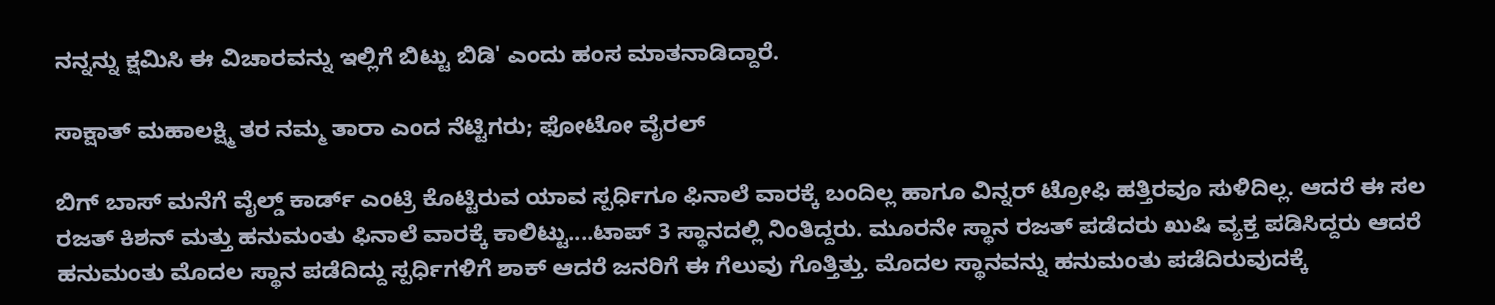ನನ್ನನ್ನು ಕ್ಷಮಿಸಿ ಈ ವಿಚಾರವನ್ನು ಇಲ್ಲಿಗೆ ಬಿಟ್ಟು ಬಿಡಿ' ಎಂದು ಹಂಸ ಮಾತನಾಡಿದ್ದಾರೆ.

ಸಾಕ್ಷಾತ್ ಮಹಾಲಕ್ಷ್ಮಿ ತರ ನಮ್ಮ ತಾರಾ ಎಂದ ನೆಟ್ಟಿಗರು; ಫೋಟೋ ವೈರಲ್

ಬಿಗ್ ಬಾಸ್ ಮನೆಗೆ ವೈಲ್ಡ್ ಕಾರ್ಡ್ ಎಂಟ್ರಿ ಕೊಟ್ಟಿರುವ ಯಾವ ಸ್ಪರ್ಧಿಗೂ ಫಿನಾಲೆ ವಾರಕ್ಕೆ ಬಂದಿಲ್ಲ ಹಾಗೂ ವಿನ್ನರ್ ಟ್ರೋಫಿ ಹತ್ತಿರವೂ ಸುಳಿದಿಲ್ಲ. ಆದರೆ ಈ ಸಲ ರಜತ್ ಕಿಶನ್ ಮತ್ತು ಹನುಮಂತು ಫಿನಾಲೆ ವಾರಕ್ಕೆ ಕಾಲಿಟ್ಟು....ಟಾಪ್ 3 ಸ್ಥಾನದಲ್ಲಿ ನಿಂತಿದ್ದರು. ಮೂರನೇ ಸ್ಥಾನ ರಜತ್ ಪಡೆದರು ಖುಷಿ ವ್ಯಕ್ತ ಪಡಿಸಿದ್ದರು ಆದರೆ ಹನುಮಂತು ಮೊದಲ ಸ್ಥಾನ ಪಡೆದಿದ್ದು ಸ್ಪರ್ಧಿಗಳಿಗೆ ಶಾಕ್ ಆದರೆ ಜನರಿಗೆ ಈ ಗೆಲುವು ಗೊತ್ತಿತ್ತು. ಮೊದಲ ಸ್ಥಾನವನ್ನು ಹನುಮಂತು ಪಡೆದಿರುವುದಕ್ಕೆ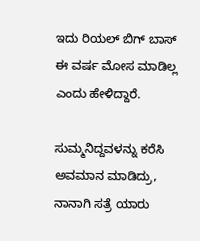ಇದು ರಿಯಲ್ ಬಿಗ್ ಬಾಸ್ ಈ ವರ್ಷ ಮೋಸ ಮಾಡಿಲ್ಲ ಎಂದು ಹೇಳಿದ್ದಾರೆ.

ಸುಮ್ಮನಿದ್ದವಳನ್ನು ಕರೆಸಿ ಅವಮಾನ ಮಾಡಿದ್ರು, ನಾನಾಗಿ ಸತ್ರೆ ಯಾರು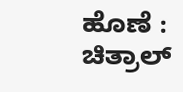ಹೊಣೆ : ಚಿತ್ರಾಲ್